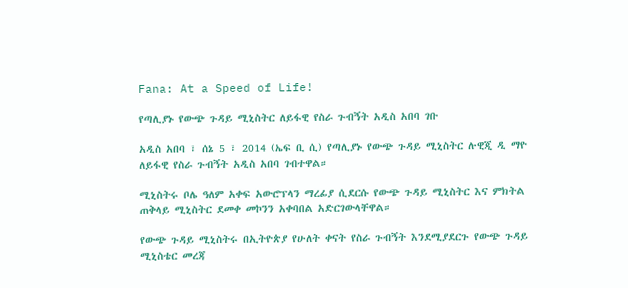Fana: At a Speed of Life!

የጣሊያኑ የውጭ ጉዳይ ሚኒስትር ለይፋዊ የስራ ጉብኝት አዲስ አበባ ገቡ

አዲስ አበባ ፣ ሰኔ 5 ፣ 2014 (ኤፍ ቢ ሲ) የጣሊያኑ የውጭ ጉዳይ ሚኒስትር ሉዊጂ ዲ ማዮ ለይፋዊ የስራ ጉብኝት አዲስ አበባ ገብተዋል።

ሚኒስትሩ ቦሌ ዓለም አቀፍ አውሮፕላን ማረፊያ ሲደርሱ የውጭ ጉዳይ ሚኒስትር እና ምክትል ጠቅላይ ሚኒስትር ደመቀ መኮንን አቀባበል አድርገውላቸዋል።

የውጭ ጉዳይ ሚኒስትሩ በኢትዮጵያ የሁለት ቀናት የስራ ጉብኝት እንደሚያደርጉ የውጭ ጉዳይ ሚኒስቴር መረጃ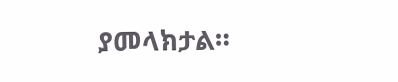ያመላክታል።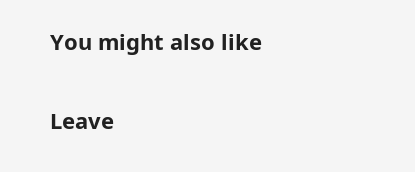You might also like

Leave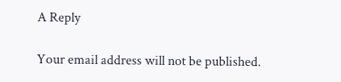A Reply

Your email address will not be published.